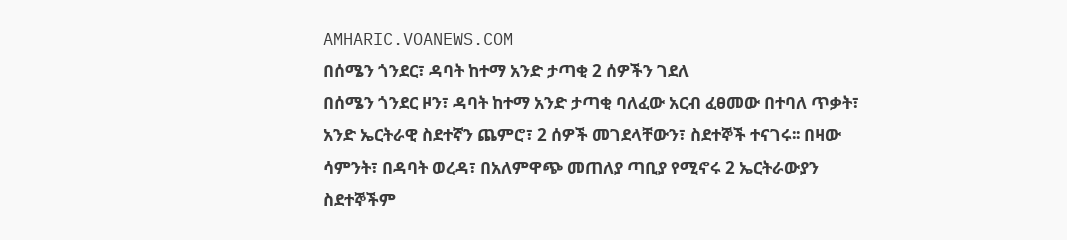AMHARIC.VOANEWS.COM
በሰሜን ጎንደር፣ ዳባት ከተማ አንድ ታጣቂ 2 ሰዎችን ገደለ
በሰሜን ጎንደር ዞን፣ ዳባት ከተማ አንድ ታጣቂ ባለፈው አርብ ፈፀመው በተባለ ጥቃት፣ አንድ ኤርትራዊ ስደተኛን ጨምሮ፣ 2 ሰዎች መገደላቸውን፣ ስደተኞች ተናገሩ፡፡ በዛው ሳምንት፣ በዳባት ወረዳ፣ በአለምዋጭ መጠለያ ጣቢያ የሚኖሩ 2 ኤርትራውያን ስደተኞችም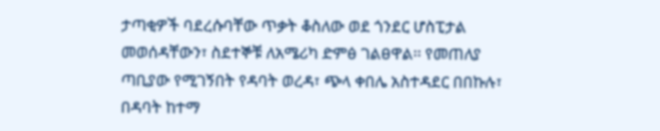ታጣቂዎች ባደረሱባቸው ጥቃት ቆስለው ወደ ጎንደር ሆስፒታል መወሰዳቸውን፣ ስደተኞቹ ለአሜሪካ ድምፅ ገልፀዋል፡፡ የመጠለያ ጣቢያው የሚገኝበት የዳባት ወረዳ፣ ጭላ ቀበሌ አስተዳደር በበኩሉ፣ በዳባት ከተማ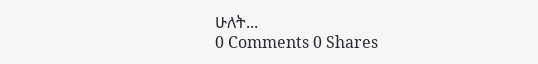ሁለት...
0 Comments 0 Shares